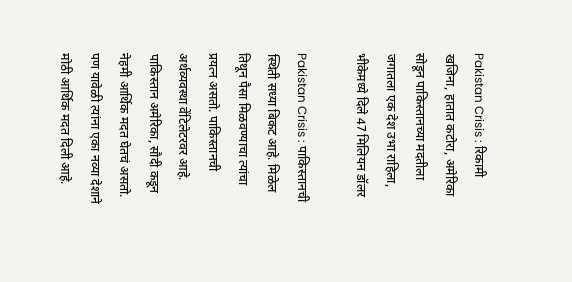Pakistan Crisis : रिकामी खजिना, हातात कटोरा, अमेरिका सोडून पाकिस्तानच्या मदतीला जगातला एक देश उभा राहिला, भीकेमध्ये दिले 47 मिलियन डॉलर

Pakistan Crisis : पाकिस्तानची स्थिती सध्या बिकट आहे. मिळेल तिथून पैसा मिळवण्याचा त्यांचा प्रयत्न असतो. पाकिस्तानची अर्थव्यवस्था वेंटिलेटरवर आहे. पाकिस्तान अमेरिका, सौदी कडून नेहमी आर्थिक मदत घेतचं असतो. पण यावेळी त्यांना एका नव्या देशाने मोठी आर्थिक मदत दिली आहे.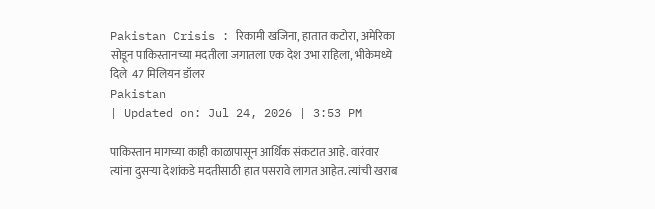Pakistan Crisis : रिकामी खजिना, हातात कटोरा, अमेरिका सोडून पाकिस्तानच्या मदतीला जगातला एक देश उभा राहिला, भीकेमध्ये दिले  47 मिलियन डॉलर
Pakistan
| Updated on: Jul 24, 2026 | 3:53 PM

पाकिस्तान मागच्या काही काळापासून आर्थिक संकटात आहे. वारंवार त्यांना दुसऱ्या देशांकडे मदतीसाठी हात पसरावे लागत आहेत. त्यांची खराब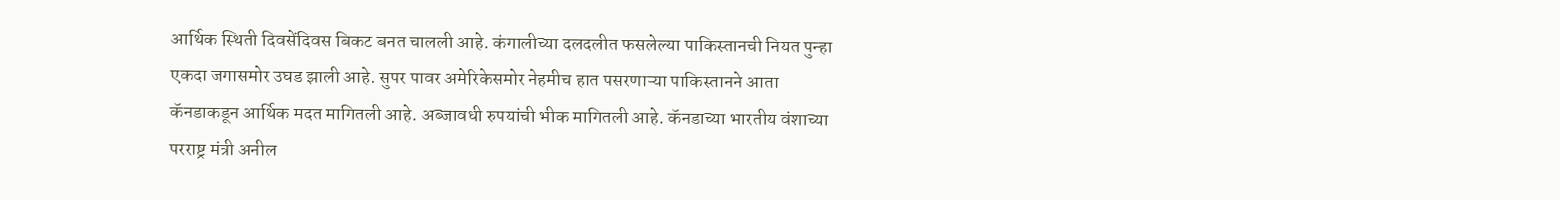आर्थिक स्थिती दिवसेंदिवस बिकट बनत चालली आहे. कंगालीच्या दलदलीत फसलेल्या पाकिस्तानची नियत पुन्हा एकदा जगासमोर उघड झाली आहे. सुपर पावर अमेरिकेसमोर नेहमीच हात पसरणाऱ्या पाकिस्तानने आता कॅनडाकडून आर्थिक मदत मागितली आहे. अब्जावधी रुपयांची भीक मागितली आहे. कॅनडाच्या भारतीय वंशाच्या परराष्ट्र मंत्री अनील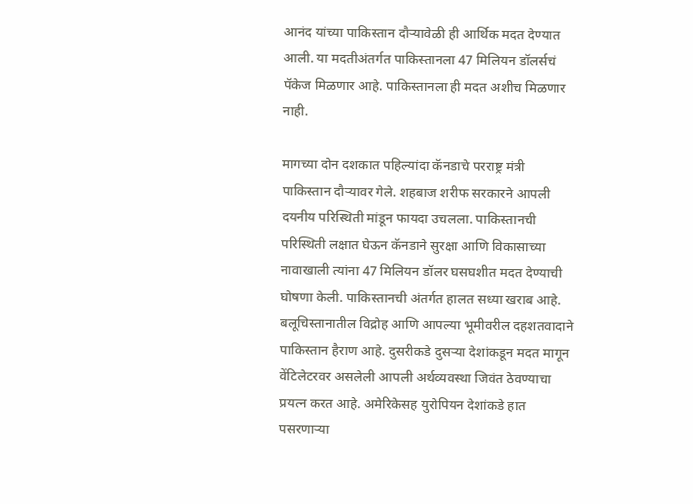आनंद यांच्या पाकिस्तान दौऱ्यावेळी ही आर्थिक मदत देण्यात आली. या मदतीअंतर्गत पाकिस्तानला 47 मिलियन डॉलर्सचं पॅकेज मिळणार आहे. पाकिस्तानला ही मदत अशीच मिळणार नाही.

मागच्या दोन दशकात पहिल्यांदा कॅनडाचे परराष्ट्र मंत्री पाकिस्तान दौऱ्यावर गेले. शहबाज शरीफ सरकारने आपली दयनीय परिस्थिती मांडून फायदा उचलला. पाकिस्तानची परिस्थिती लक्षात घेऊन कॅनडाने सुरक्षा आणि विकासाच्या नावाखाली त्यांना 47 मिलियन डॉलर घसघशीत मदत देण्याची घोषणा केली. पाकिस्तानची अंतर्गत हालत सध्या खराब आहे. बलूचिस्तानातील विद्रोह आणि आपल्या भूमीवरील दहशतवादाने पाकिस्तान हैराण आहे. दुसरीकडे दुसऱ्या देशांकडून मदत मागून वेंटिलेटरवर असलेली आपली अर्थव्यवस्था जिवंत ठेवण्याचा प्रयत्न करत आहे. अमेरिकेसह युरोपियन देशांकडे हात पसरणाऱ्या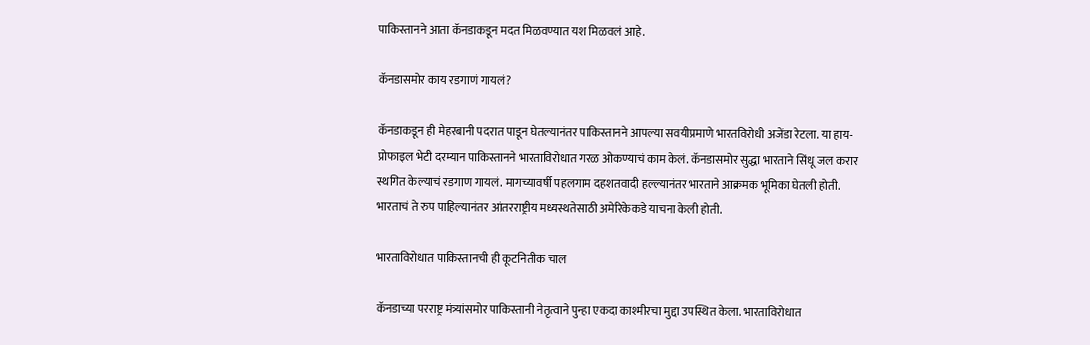पाकिस्तानने आता कॅनडाकडून मदत मिळवण्यात यश मिळवलं आहे.

कॅनडासमोर काय रडगाणं गायलं?

कॅनडाकडून ही मेहरबानी पदरात पाडून घेतल्यानंतर पाकिस्तानने आपल्या सवयीप्रमाणे भारतविरोधी अजेंडा रेटला. या हाय-प्रोफाइल भेटी दरम्यान पाकिस्तानने भारताविरोधात गरळ ओकण्याचं काम केलं. कॅनडासमोर सुद्धा भारताने सिंधू जल करार स्थगित केल्याचं रडगाण गायलं. मागच्यावर्षी पहलगाम दहशतवादी हल्ल्यानंतर भारताने आक्रमक भूमिका घेतली होती. भारताचं ते रुप पाहिल्यानंतर आंतरराष्ट्रीय मध्यस्थतेसाठी अमेरिकेकडे याचना केली होती.

भारताविरोधात पाकिस्तानची ही कूटनितीक चाल

कॅनडाच्या परराष्ट्र मंत्र्यांसमोर पाकिस्तानी नेतृत्वाने पुन्हा एकदा काश्मीरचा मुद्दा उपस्थित केला. भारताविरोधात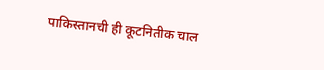पाकिस्तानची ही कूटनितीक चाल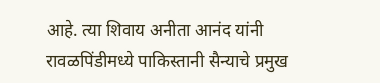आहे. त्या शिवाय अनीता आनंद यांनी रावळपिंडीमध्ये पाकिस्तानी सैन्याचे प्रमुख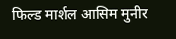फिल्ड मार्शल आसिम मुनीर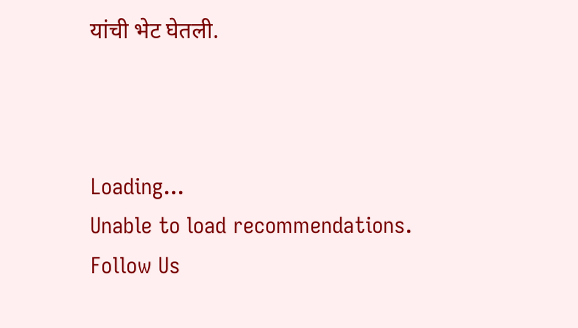यांची भेट घेतली.



Loading...
Unable to load recommendations.
Follow Us